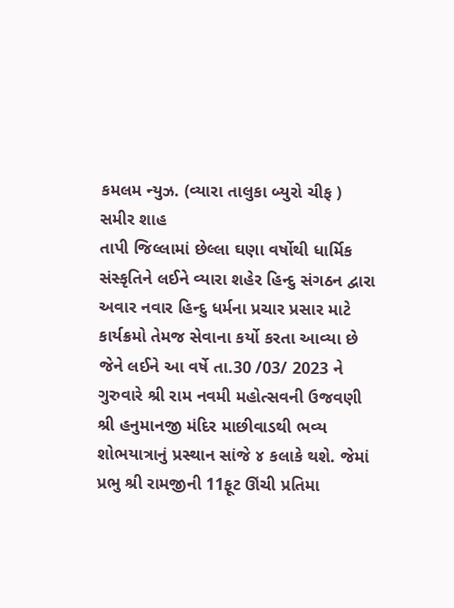કમલમ ન્યુઝ. (વ્યારા તાલુકા બ્યુરો ચીફ ) સમીર શાહ
તાપી જિલ્લામાં છેલ્લા ઘણા વર્ષોથી ધાર્મિક સંસ્કૃતિને લઈને વ્યારા શહેર હિન્દુ સંગઠન દ્વારા અવાર નવાર હિન્દુ ધર્મના પ્રચાર પ્રસાર માટે કાર્યક્રમો તેમજ સેવાના કર્યો કરતા આવ્યા છે જેને લઈને આ વર્ષે તા.30 /03/ 2023 ને ગુરુવારે શ્રી રામ નવમી મહોત્સવની ઉજવણી શ્રી હનુમાનજી મંદિર માછીવાડથી ભવ્ય શોભયાત્રાનું પ્રસ્થાન સાંજે ૪ કલાકે થશે. જેમાં પ્રભુ શ્રી રામજીની 11ફૂટ ઊંચી પ્રતિમા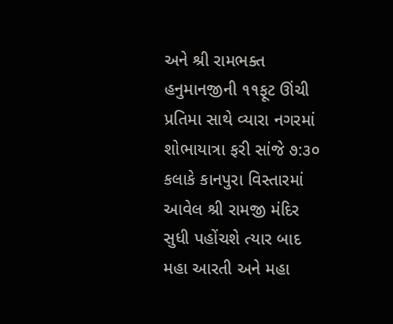અને શ્રી રામભક્ત હનુમાનજીની ૧૧ફૂટ ઊંચી પ્રતિમા સાથે વ્યારા નગરમાં શોભાયાત્રા ફરી સાંજે ૭:૩૦ કલાકે કાનપુરા વિસ્તારમાં આવેલ શ્રી રામજી મંદિર સુધી પહોંચશે ત્યાર બાદ મહા આરતી અને મહા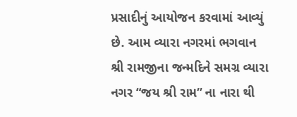પ્રસાદીનું આયોજન કરવામાં આવ્યું છે. આમ વ્યારા નગરમાં ભગવાન શ્રી રામજીના જન્મદિને સમગ્ર વ્યારા નગર “જય શ્રી રામ” ના નારા થી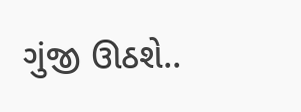ગુંજી ઊઠશે..